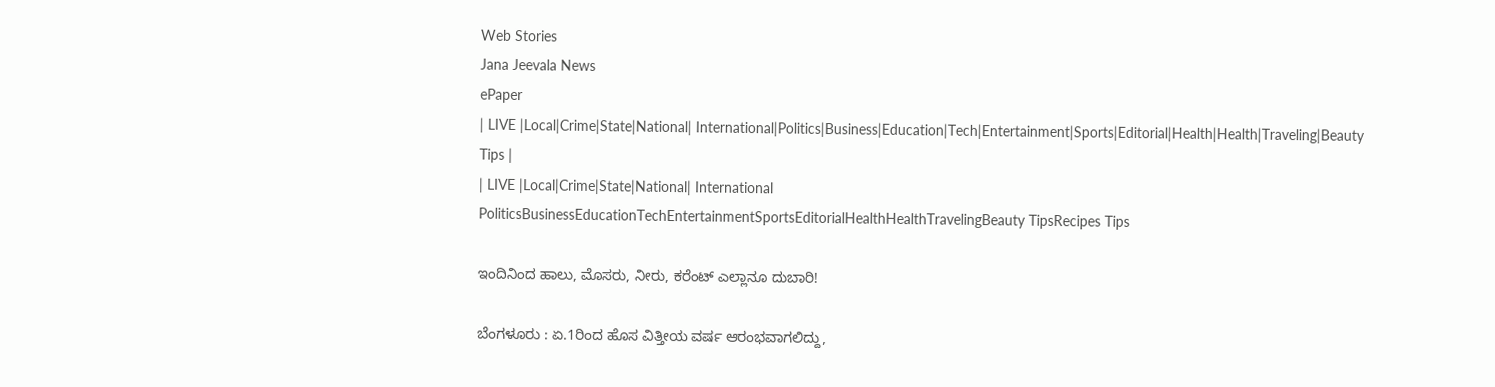Web Stories
Jana Jeevala News
ePaper
| LIVE |Local|Crime|State|National| International|Politics|Business|Education|Tech|Entertainment|Sports|Editorial|Health|Health|Traveling|Beauty Tips |
| LIVE |Local|Crime|State|National| International
PoliticsBusinessEducationTechEntertainmentSportsEditorialHealthHealthTravelingBeauty TipsRecipes Tips

ಇಂದಿನಿಂದ ಹಾಲು, ಮೊಸರು, ನೀರು, ಕರೆಂಟ್‌ ಎಲ್ಲಾನೂ ದುಬಾರಿ!

ಬೆಂಗಳೂರು : ಏ.1ರಿಂದ ಹೊಸ ವಿತ್ತೀಯ ವರ್ಷ ಆರಂಭವಾಗಲಿದ್ದು,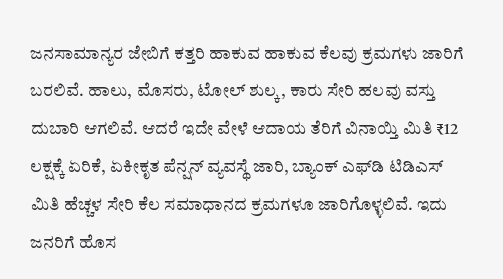ಜನಸಾಮಾನ್ಯರ ಜೇಬಿಗೆ ಕತ್ತರಿ ಹಾಕುವ ಹಾಕುವ ಕೆಲವು ಕ್ರಮಗಳು ಜಾರಿಗೆ ಬರಲಿವೆ. ಹಾಲು, ಮೊಸರು, ಟೋಲ್‌ ಶುಲ್ಕ, ಕಾರು ಸೇರಿ ಹಲವು ವಸ್ತು ದುಬಾರಿ ಆಗಲಿವೆ. ಆದರೆ ಇದೇ ವೇಳೆ ಆದಾಯ ತೆರಿಗೆ ವಿನಾಯ್ತಿ ಮಿತಿ ₹12 ಲಕ್ಷಕ್ಕೆ ಏರಿಕೆ, ಏಕೀಕೃತ ಪೆನ್ಷನ್‌ ವ್ಯವಸ್ಥೆ ಜಾರಿ, ಬ್ಯಾಂಕ್‌ ಎಫ್‌ಡಿ ಟಿಡಿಎಸ್‌ ಮಿತಿ ಹೆಚ್ಚಳ ಸೇರಿ ಕೆಲ ಸಮಾಧಾನದ ಕ್ರಮಗಳೂ ಜಾರಿಗೊಳ್ಳಲಿವೆ. ಇದು ಜನರಿಗೆ ಹೊಸ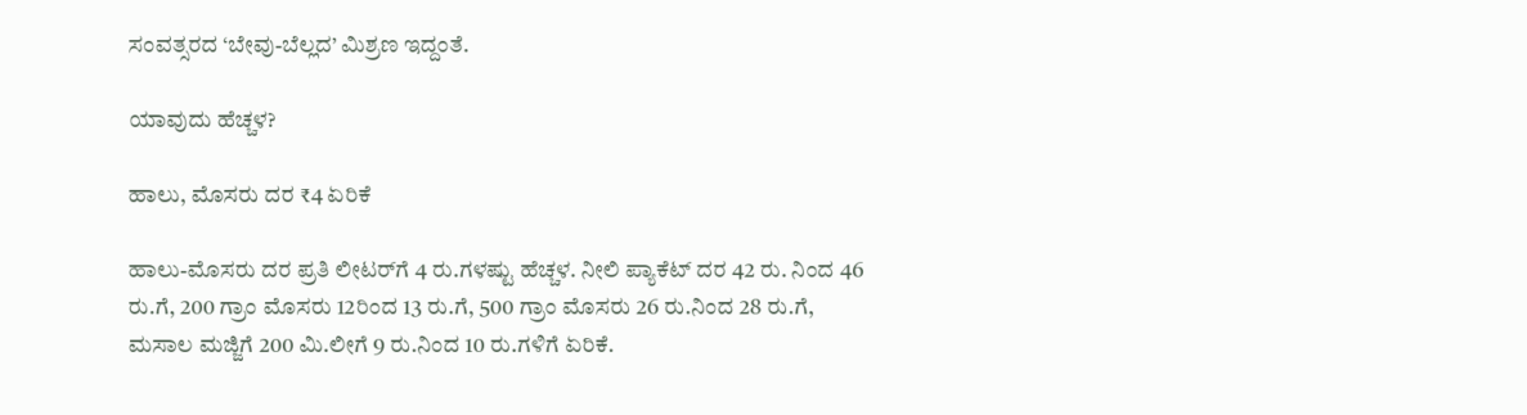ಸಂವತ್ಸರದ ‘ಬೇವು-ಬೆಲ್ಲದ’ ಮಿಶ್ರಣ ಇದ್ದಂತೆ.

ಯಾವುದು ಹೆಚ್ಚಳ?

ಹಾಲು, ಮೊಸರು ದರ ₹4 ಏರಿಕೆ

ಹಾಲು-ಮೊಸರು ದರ ಪ್ರತಿ ಲೀಟರ್‌ಗೆ 4 ರು.ಗಳಷ್ಟು ಹೆಚ್ಚಳ. ನೀಲಿ ಪ್ಯಾಕೆಟ್‌ ದರ 42 ರು. ನಿಂದ 46 ರು.ಗೆ, 200 ಗ್ರಾಂ ಮೊಸರು 12ರಿಂದ 13 ರು.ಗೆ, 500 ಗ್ರಾಂ ಮೊಸರು 26 ರು.ನಿಂದ 28 ರು.ಗೆ, ಮಸಾಲ ಮಜ್ಜಿಗೆ 200 ಮಿ.ಲೀಗೆ 9 ರು.ನಿಂದ 10 ರು.ಗಳಿಗೆ ಏರಿಕೆ.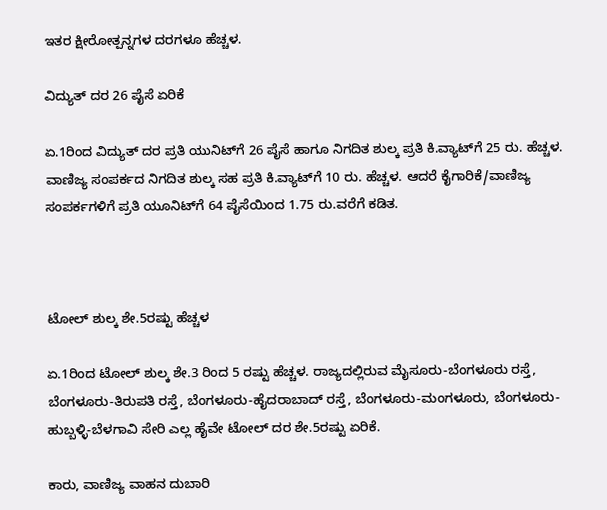ಇತರ ಕ್ಷೀರೋತ್ಪನ್ನಗಳ ದರಗಳೂ ಹೆಚ್ಚಳ.

ವಿದ್ಯುತ್‌ ದರ 26 ಪೈಸೆ ಏರಿಕೆ

ಏ.1ರಿಂದ ವಿದ್ಯುತ್ ದರ ಪ್ರತಿ ಯುನಿಟ್‌ಗೆ 26 ಪೈಸೆ ಹಾಗೂ ನಿಗದಿತ ಶುಲ್ಕ ಪ್ರತಿ ಕಿ.ವ್ಯಾಟ್‌ಗೆ 25 ರು. ಹೆಚ್ಚಳ. ವಾಣಿಜ್ಯ ಸಂಪರ್ಕದ ನಿಗದಿತ ಶುಲ್ಕ ಸಹ ಪ್ರತಿ ಕಿ.ವ್ಯಾಟ್‌ಗೆ 10 ರು. ಹೆಚ್ಚಳ. ಆದರೆ ಕೈಗಾರಿಕೆ/ವಾಣಿಜ್ಯ ಸಂಪರ್ಕಗಳಿಗೆ ಪ್ರತಿ ಯೂನಿಟ್‌ಗೆ 64 ಪೈಸೆಯಿಂದ 1.75 ರು.ವರೆಗೆ ಕಡಿತ.



ಟೋಲ್‌ ಶುಲ್ಕ ಶೇ.5ರಷ್ಟು ಹೆಚ್ಚಳ

ಏ.1ರಿಂದ ಟೋಲ್‌ ಶುಲ್ಕ ಶೇ.3 ರಿಂದ 5 ರಷ್ಟು ಹೆಚ್ಚಳ. ರಾಜ್ಯದಲ್ಲಿರುವ ಮೈಸೂರು-ಬೆಂಗಳೂರು ರಸ್ತೆ, ಬೆಂಗಳೂರು-ತಿರುಪತಿ ರಸ್ತೆ, ಬೆಂಗಳೂರು-ಹೈದರಾಬಾದ್‌ ರಸ್ತೆ, ಬೆಂಗಳೂರು-ಮಂಗಳೂರು, ಬೆಂಗಳೂರು-ಹುಬ್ಬಳ್ಳಿ-ಬೆಳಗಾವಿ ಸೇರಿ ಎಲ್ಲ ಹೈವೇ ಟೋಲ್‌ ದರ ಶೇ.5ರಷ್ಟು ಏರಿಕೆ.

ಕಾರು, ವಾಣಿಜ್ಯ ವಾಹನ ದುಬಾರಿ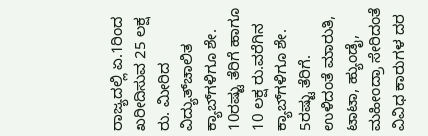ರಾಜ್ಯದಲ್ಲಿ ಏ.1ರಿಂದ ಖರೀದಿಸುವ 25 ಲಕ್ಷ ರು. ಮೀರಿದ ವಿದ್ಯುತ್‌ಚಾಲಿತ ಕ್ಯಾಬ್‌ಗಳಿಗೂ ಶೇ. 10ರಷ್ಟು ತೆರಿಗೆ ಹಾಗೂ 10 ಲಕ್ಷ ರು.ವರೆಗಿನ ಕ್ಯಾಬ್‌ಗಳಿಗೂ ಶೇ. 5ರಷ್ಟು ತೆರಿಗೆ. ಉಳಿದಂತೆ ಮಾರುತಿ, ಟಾಟಾ, ಹ್ಯುಂಡೈ, ಮಹೀಂದ್ರಾ ಸೇರಿದಂತೆ ವಿವಿಧ ಕಾರುಗಳ ದರ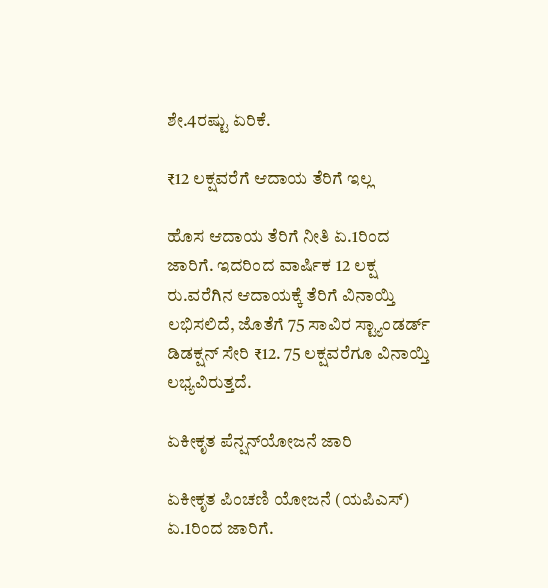ಶೇ.4ರಷ್ಟು ಏರಿಕೆ.

₹12 ಲಕ್ಷವರೆಗೆ ಆದಾಯ ತೆರಿಗೆ ಇಲ್ಲ

ಹೊಸ ಆದಾಯ ತೆರಿಗೆ ನೀತಿ ಏ.1ರಿಂದ ಜಾರಿಗೆ. ಇದರಿಂದ ವಾರ್ಷಿಕ 12 ಲಕ್ಷ ರು.ವರೆಗಿನ ಆದಾಯಕ್ಕೆ ತೆರಿಗೆ ವಿನಾಯ್ತಿ ಲಭಿಸಲಿದೆ, ಜೊತೆಗೆ 75 ಸಾವಿರ ಸ್ಟ್ಯಾಂಡರ್ಡ್‌ ಡಿಡಕ್ಷನ್ ಸೇರಿ ₹12. 75 ಲಕ್ಷವರೆಗೂ ವಿನಾಯ್ತಿ ಲಭ್ಯವಿರುತ್ತದೆ.

ಏಕೀಕೃತ ಪೆನ್ಷನ್‌ಯೋಜನೆ ಜಾರಿ

ಏಕೀಕೃತ ಪಿಂಚಣಿ ಯೋಜನೆ (ಯಪಿಎಸ್‌) ಏ.1ರಿಂದ ಜಾರಿಗೆ.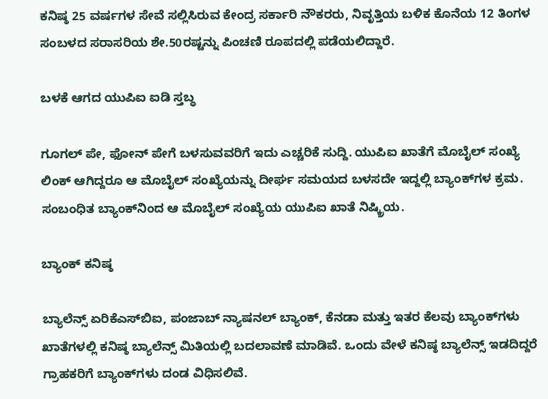ಕನಿಷ್ಠ 25 ವರ್ಷಗಳ ಸೇವೆ ಸಲ್ಲಿಸಿರುವ ಕೇಂದ್ರ ಸರ್ಕಾರಿ ನೌಕರರು, ನಿವೃತ್ತಿಯ ಬಳಿಕ ಕೊನೆಯ 12 ತಿಂಗಳ ಸಂಬಳದ ಸರಾಸರಿಯ ಶೇ.50ರಷ್ಟನ್ನು ಪಿಂಚಣಿ ರೂಪದಲ್ಲಿ ಪಡೆಯಲಿದ್ದಾರೆ.

ಬಳಕೆ ಆಗದ ಯುಪಿಐ ಐಡಿ ಸ್ತಬ್ಧ

ಗೂಗಲ್‌ ಪೇ, ಫೋನ್‌ ಪೇಗೆ ಬಳಸುವವರಿಗೆ ಇದು ಎಚ್ಚರಿಕೆ ಸುದ್ದಿ. ಯುಪಿಐ ಖಾತೆಗೆ ಮೊಬೈಲ್ ಸಂಖ್ಯೆ ಲಿಂಕ್ ಆಗಿದ್ದರೂ ಆ ಮೊಬೈಲ್ ಸಂಖ್ಯೆಯನ್ನು ದೀರ್ಘ ಸಮಯದ ಬಳಸದೇ ಇದ್ದಲ್ಲಿ ಬ್ಯಾಂಕ್‌ಗಳ ಕ್ರಮ. ಸಂಬಂಧಿತ ಬ್ಯಾಂಕ್‌ನಿಂದ ಆ ಮೊಬೈಲ್ ಸಂಖ್ಯೆಯ ಯುಪಿಐ ಖಾತೆ ನಿಷ್ಕ್ರಿಯ.

ಬ್ಯಾಂಕ್ ಕನಿಷ್ಠ

ಬ್ಯಾಲೆನ್ಸ್‌ ಏರಿಕೆಎಸ್‌ಬಿಐ, ಪಂಜಾಬ್ ನ್ಯಾಷನಲ್ ಬ್ಯಾಂಕ್, ಕೆನಡಾ ಮತ್ತು ಇತರ ಕೆಲವು ಬ್ಯಾಂಕ್‌ಗಳು ಖಾತೆಗಳಲ್ಲಿ ಕನಿಷ್ಠ ಬ್ಯಾಲೆನ್ಸ್‌ ಮಿತಿಯಲ್ಲಿ ಬದಲಾವಣೆ ಮಾಡಿವೆ. ಒಂದು ವೇಳೆ ಕನಿಷ್ಠ ಬ್ಯಾಲೆನ್ಸ್‌ ಇಡದಿದ್ದರೆ ಗ್ರಾಹಕರಿಗೆ ಬ್ಯಾಂಕ್‌ಗಳು ದಂಡ ವಿಧಿಸಲಿವೆ.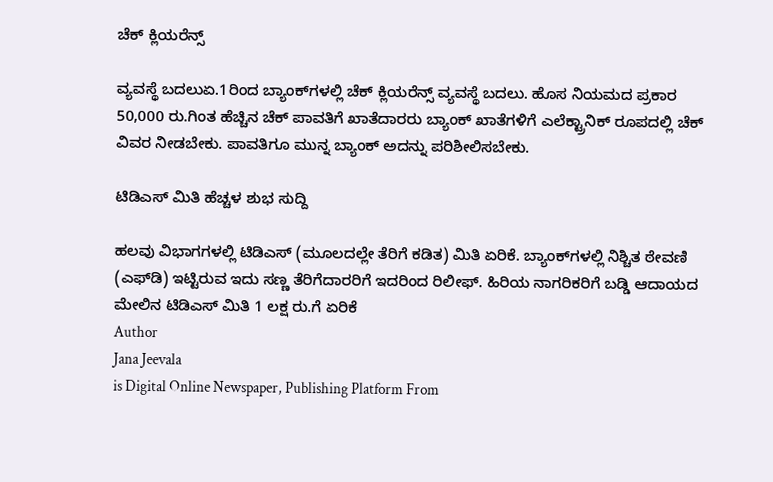ಚೆಕ್‌ ಕ್ಲಿಯರೆನ್ಸ್

ವ್ಯವಸ್ಥೆ ಬದಲುಏ.1ರಿಂದ ಬ್ಯಾಂಕ್‌ಗಳಲ್ಲಿ ಚೆಕ್‌ ಕ್ಲಿಯರೆನ್ಸ್‌ ವ್ಯವಸ್ಥೆ ಬದಲು. ಹೊಸ ನಿಯಮದ ಪ್ರಕಾರ 50,000 ರು.ಗಿಂತ ಹೆಚ್ಚಿನ ಚೆಕ್ ಪಾವತಿಗೆ ಖಾತೆದಾರರು ಬ್ಯಾಂಕ್ ಖಾತೆಗಳಿಗೆ ಎಲೆಕ್ಟ್ರಾನಿಕ್ ರೂಪದಲ್ಲಿ ಚೆಕ್‌ ವಿವರ ನೀಡಬೇಕು. ಪಾವತಿಗೂ ಮುನ್ನ ಬ್ಯಾಂಕ್ ಅದನ್ನು ಪರಿಶೀಲಿಸಬೇಕು.

ಟಿಡಿಎಸ್‌ ಮಿತಿ ಹೆಚ್ಚಳ ಶುಭ ಸುದ್ದಿ

ಹಲವು ವಿಭಾಗಗಳಲ್ಲಿ ಟಿಡಿಎಸ್‌ (ಮೂಲದಲ್ಲೇ ತೆರಿಗೆ ಕಡಿತ) ಮಿತಿ ಏರಿಕೆ. ಬ್ಯಾಂಕ್‌ಗಳಲ್ಲಿ ನಿಶ್ಚಿತ ಠೇವಣಿ (ಎಫ್‌ಡಿ) ಇಟ್ಟಿರುವ ಇದು ಸಣ್ಣ ತೆರಿಗೆದಾರರಿಗೆ ಇದರಿಂದ ರಿಲೀಫ್‌. ಹಿರಿಯ ನಾಗರಿಕರಿಗೆ ಬಡ್ಡಿ ಆದಾಯದ ಮೇಲಿನ ಟಿಡಿಎಸ್‌ ಮಿತಿ 1 ಲಕ್ಷ ರು.ಗೆ ಏರಿಕೆ
Author
Jana Jeevala
is Digital Online Newspaper, Publishing Platform From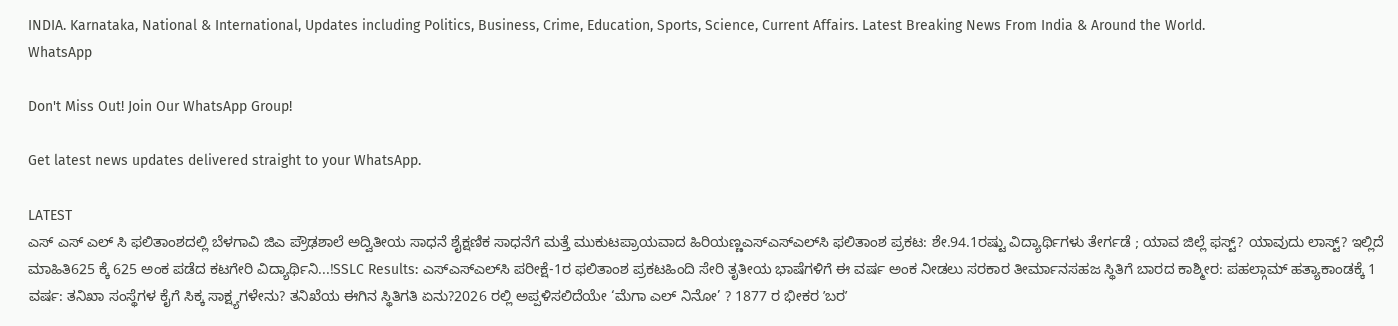INDIA. Karnataka, National & International, Updates including Politics, Business, Crime, Education, Sports, Science, Current Affairs. Latest Breaking News From India & Around the World.
WhatsApp

Don't Miss Out! Join Our WhatsApp Group!

Get latest news updates delivered straight to your WhatsApp.

LATEST
ಎಸ್ ಎಸ್ ಎಲ್ ಸಿ ಫಲಿತಾಂಶದಲ್ಲಿ ಬೆಳಗಾವಿ ಜಿಎ ಪ್ರೌಢಶಾಲೆ ಅದ್ವಿತೀಯ ಸಾಧನೆ ಶೈಕ್ಷಣಿಕ ಸಾಧನೆಗೆ ಮತ್ತೆ ಮುಕುಟಪ್ರಾಯವಾದ ಹಿರಿಯಣ್ಣಎಸ್‌ಎಸ್‌ಎಲ್‌ಸಿ ಫಲಿತಾಂಶ ಪ್ರಕಟ: ಶೇ.94.1ರಷ್ಟು ವಿದ್ಯಾರ್ಥಿಗಳು ತೇರ್ಗಡೆ ; ಯಾವ ಜಿಲ್ಲೆ ಫಸ್ಟ್? ಯಾವುದು ಲಾಸ್ಟ್? ಇಲ್ಲಿದೆ ಮಾಹಿತಿ625 ಕ್ಕೆ 625 ಅಂಕ ಪಡೆದ ಕಟಗೇರಿ ವಿದ್ಯಾರ್ಥಿನಿ...!SSLC Results: ಎಸ್‌ಎಸ್‌ಎಲ್‌ಸಿ ಪರೀಕ್ಷೆ-1ರ ಫಲಿತಾಂಶ ಪ್ರಕಟಹಿಂದಿ ಸೇರಿ ತೃತೀಯ ಭಾಷೆಗಳಿಗೆ ಈ ವರ್ಷ ಅಂಕ ನೀಡಲು ಸರಕಾರ ತೀರ್ಮಾನಸಹಜ ಸ್ಥಿತಿಗೆ ಬಾರದ ಕಾಶ್ಮೀರ: ಪಹಲ್ಗಾಮ್ ಹತ್ಯಾಕಾಂಡಕ್ಕೆ 1 ವರ್ಷ: ತನಿಖಾ ಸಂಸ್ಥೆಗಳ ಕೈಗೆ ಸಿಕ್ಕ ಸಾಕ್ಷ್ಯಗಳೇನು? ತನಿಖೆಯ ಈಗಿನ ಸ್ಥಿತಿಗತಿ ಏನು?2026 ರಲ್ಲಿ ಅಪ್ಪಳಿಸಲಿದೆಯೇ ‘ಮೆಗಾ ಎಲ್ ನಿನೋ’ ? 1877 ರ ಭೀಕರ ʼಬರʼ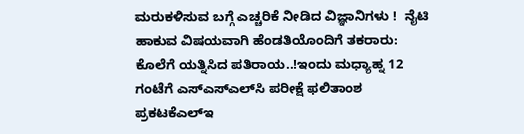ಮರುಕಳಿಸುವ ಬಗ್ಗೆ ಎಚ್ಚರಿಕೆ ನೀಡಿದ ವಿಜ್ಞಾನಿಗಳು !  ನೈಟಿ ಹಾಕುವ ವಿಷಯವಾಗಿ ಹೆಂಡತಿಯೊಂದಿಗೆ ತಕರಾರು: ಕೊಲೆಗೆ ಯತ್ನಿಸಿದ ಪತಿರಾಯ..!ಇಂದು ಮಧ್ಯಾಹ್ನ 12 ಗಂಟೆಗೆ ಎಸ್‌ಎಸ್‌ಎಲ್‌ಸಿ ಪರೀಕ್ಷೆ ಫಲಿತಾಂಶ ಪ್ರಕಟಕೆಎಲ್‌ಇ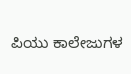ಪಿಯು ಕಾಲೇಜುಗಳ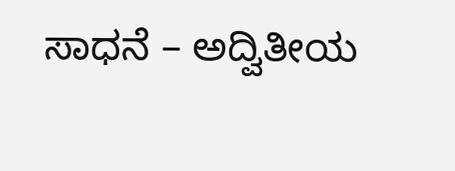ಸಾಧನೆ – ಅದ್ವಿತೀಯ